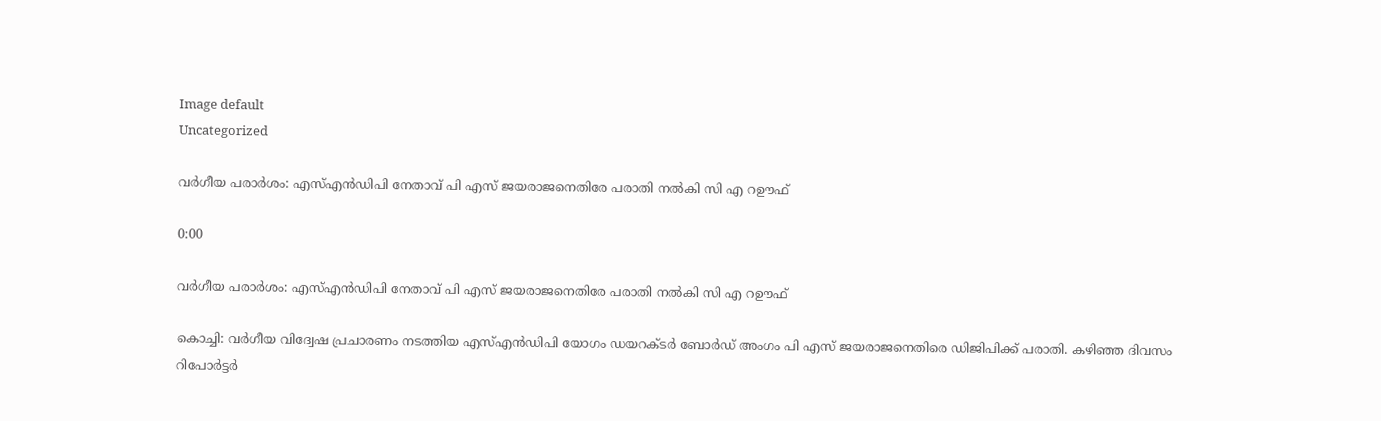Image default
Uncategorized

വര്‍ഗീയ പരാര്‍ശം: എസ്എന്‍ഡിപി നേതാവ് പി എസ് ജയരാജനെതിരേ പരാതി നല്‍കി സി എ റഊഫ്

0:00

വര്‍ഗീയ പരാര്‍ശം: എസ്എന്‍ഡിപി നേതാവ് പി എസ് ജയരാജനെതിരേ പരാതി നല്‍കി സി എ റഊഫ്

കൊച്ചി: വര്‍ഗീയ വിദ്വേഷ പ്രചാരണം നടത്തിയ എസ്എന്‍ഡിപി യോഗം ഡയറക്ടര്‍ ബോര്‍ഡ് അംഗം പി എസ് ജയരാജനെതിരെ ഡിജിപിക്ക് പരാതി. കഴിഞ്ഞ ദിവസം റിപോര്‍ട്ടര്‍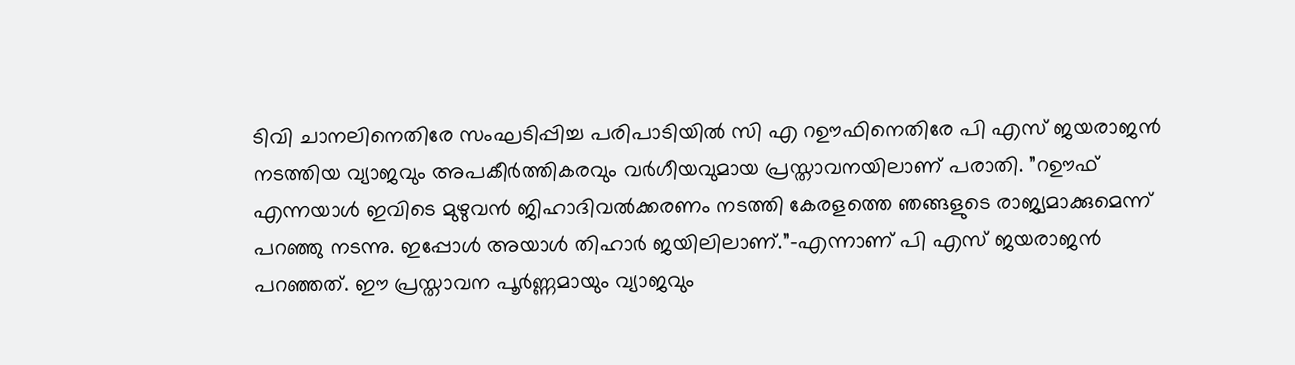ടിവി ചാനലിനെതിരേ സംഘടിപ്പിച്ച പരിപാടിയില്‍ സി എ റഊഫിനെതിരേ പി എസ് ജയരാജന്‍ നടത്തിയ വ്യാജവും അപകീര്‍ത്തികരവും വര്‍ഗീയവുമായ പ്രസ്താവനയിലാണ് പരാതി. ”റഊഫ് എന്നയാള്‍ ഇവിടെ മുഴുവന്‍ ജിഹാദിവല്‍ക്കരണം നടത്തി കേരളത്തെ ഞങ്ങളുടെ രാജ്യമാക്കുമെന്ന് പറഞ്ഞു നടന്നു. ഇപ്പോള്‍ അയാള്‍ തിഹാര്‍ ജയിലിലാണ്.”-എന്നാണ് പി എസ് ജയരാജന്‍ പറഞ്ഞത്. ഈ പ്രസ്താവന പൂര്‍ണ്ണമായും വ്യാജവും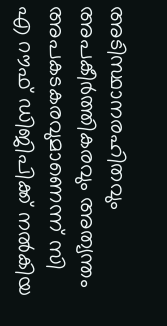അടിസ്ഥാനരഹിതവും അപകീര്‍ത്തികരവും അത്യന്തം അപകടകരവുമാണെന്ന് സി എ റൗഫ് ഡിജിപിക്ക് നല്‍കിയ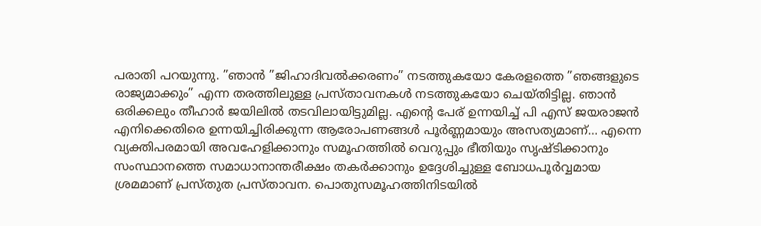പരാതി പറയുന്നു. ”ഞാന്‍ ”ജിഹാദിവല്‍ക്കരണം” നടത്തുകയോ കേരളത്തെ ”ഞങ്ങളുടെ രാജ്യമാക്കും” എന്ന തരത്തിലുള്ള പ്രസ്താവനകള്‍ നടത്തുകയോ ചെയ്തിട്ടില്ല. ഞാന്‍ ഒരിക്കലും തീഹാര്‍ ജയിലില്‍ തടവിലായിട്ടുമില്ല. എന്റെ പേര് ഉന്നയിച്ച് പി എസ് ജയരാജന്‍ എനിക്കെതിരെ ഉന്നയിച്ചിരിക്കുന്ന ആരോപണങ്ങള്‍ പൂര്‍ണ്ണമായും അസത്യമാണ്… എന്നെ വ്യക്തിപരമായി അവഹേളിക്കാനും സമൂഹത്തില്‍ വെറുപ്പും ഭീതിയും സൃഷ്ടിക്കാനും സംസ്ഥാനത്തെ സമാധാനാന്തരീക്ഷം തകര്‍ക്കാനും ഉദ്ദേശിച്ചുള്ള ബോധപൂര്‍വ്വമായ ശ്രമമാണ് പ്രസ്തുത പ്രസ്താവന. പൊതുസമൂഹത്തിനിടയില്‍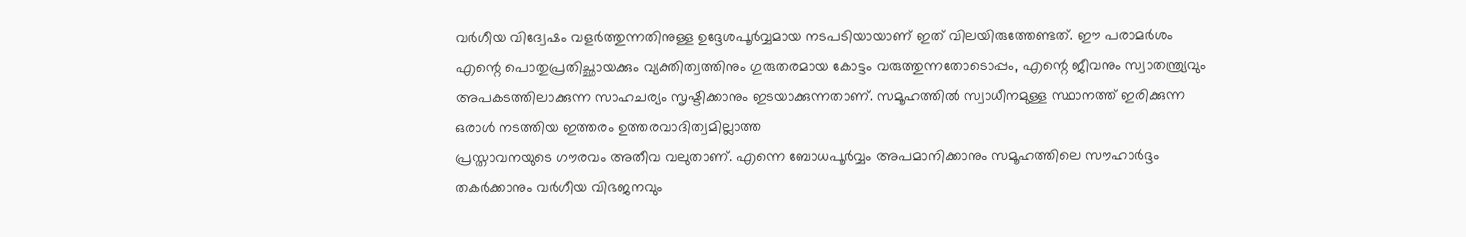വര്‍ഗീയ വിദ്വേഷം വളര്‍ത്തുന്നതിനുള്ള ഉദ്ദേശപൂര്‍വ്വമായ നടപടിയായാണ് ഇത് വിലയിരുത്തേണ്ടത്. ഈ പരാമര്‍ശം എന്റെ പൊതുപ്രതിച്ഛായക്കും വ്യക്തിത്വത്തിനും ഗുരുതരമായ കോട്ടം വരുത്തുന്നതോടൊപ്പം, എന്റെ ജീവനും സ്വാതന്ത്ര്യവും അപകടത്തിലാക്കുന്ന സാഹചര്യം സൃഷ്ടിക്കാനും ഇടയാക്കുന്നതാണ്. സമൂഹത്തില്‍ സ്വാധീനമുള്ള സ്ഥാനത്ത് ഇരിക്കുന്ന ഒരാള്‍ നടത്തിയ ഇത്തരം ഉത്തരവാദിത്വമില്ലാത്ത
പ്രസ്താവനയുടെ ഗൗരവം അതീവ വലുതാണ്. എന്നെ ബോധപൂര്‍വ്വം അപമാനിക്കാനും സമൂഹത്തിലെ സൗഹാര്‍ദ്ദം തകര്‍ക്കാനും വര്‍ഗീയ വിഭജനവും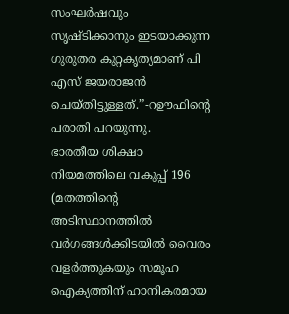സംഘര്‍ഷവും സൃഷ്ടിക്കാനും ഇടയാക്കുന്ന ഗുരുതര കുറ്റകൃത്യമാണ് പി എസ് ജയരാജന്‍ ചെയ്തിട്ടുള്ളത്.”-റഊഫിന്റെ പരാതി പറയുന്നു.
ഭാരതീയ ശിക്ഷാ നിയമത്തിലെ വകുപ്പ് 196 (മതത്തിന്റെ അടിസ്ഥാനത്തില്‍ വര്‍ഗങ്ങള്‍ക്കിടയില്‍ വൈരം വളര്‍ത്തുകയും സമൂഹ ഐക്യത്തിന് ഹാനികരമായ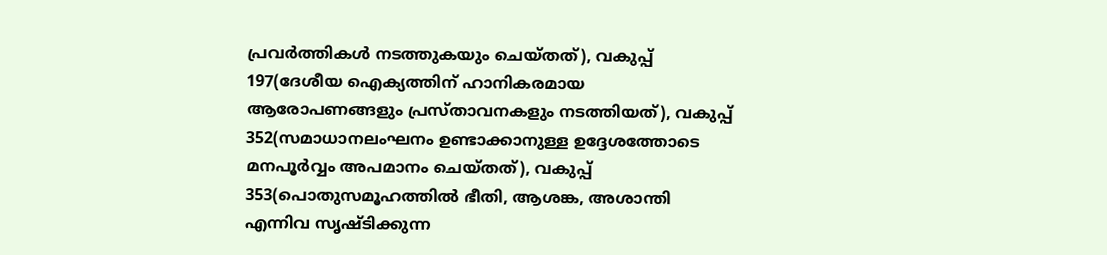പ്രവര്‍ത്തികള്‍ നടത്തുകയും ചെയ്തത്), വകുപ്പ് 197(ദേശീയ ഐക്യത്തിന് ഹാനികരമായ ആരോപണങ്ങളും പ്രസ്താവനകളും നടത്തിയത്), വകുപ്പ് 352(സമാധാനലംഘനം ഉണ്ടാക്കാനുള്ള ഉദ്ദേശത്തോടെ മനപൂര്‍വ്വം അപമാനം ചെയ്തത്), വകുപ്പ് 353(പൊതുസമൂഹത്തില്‍ ഭീതി, ആശങ്ക, അശാന്തി എന്നിവ സൃഷ്ടിക്കുന്ന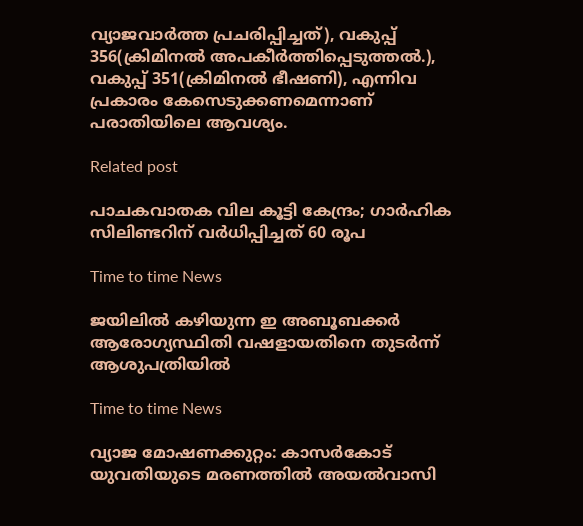വ്യാജവാര്‍ത്ത പ്രചരിപ്പിച്ചത്), വകുപ്പ് 356(ക്രിമിനല്‍ അപകീര്‍ത്തിപ്പെടുത്തല്‍.), വകുപ്പ് 351(ക്രിമിനല്‍ ഭീഷണി), എന്നിവ പ്രകാരം കേസെടുക്കണമെന്നാണ് പരാതിയിലെ ആവശ്യം.

Related post

പാചകവാതക വില കൂട്ടി കേന്ദ്രം; ഗാര്‍ഹിക സിലിണ്ടറിന് വര്‍ധിപ്പിച്ചത് 60 രൂപ

Time to time News

ജയിലില്‍ കഴിയുന്ന ഇ അബൂബക്കര്‍ ആരോഗ്യസ്ഥിതി വഷളായതിനെ തുടര്‍ന്ന് ആശുപത്രിയില്‍

Time to time News

വ്യാജ മോഷണക്കുറ്റം: കാസർകോട് യുവതിയുടെ മരണത്തിൽ അയൽവാസി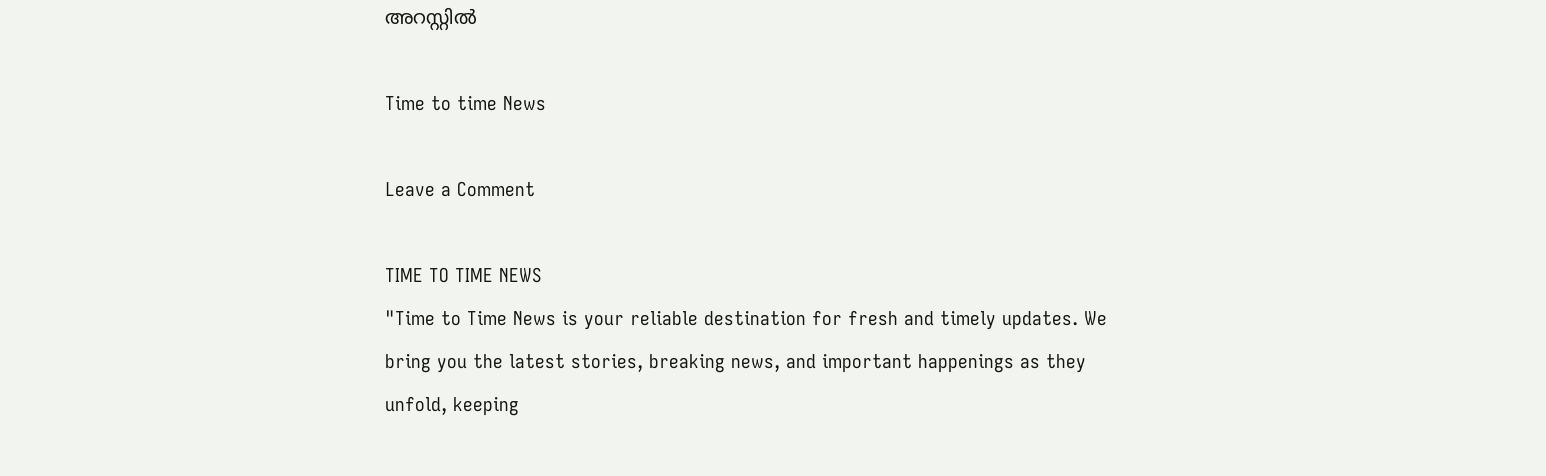അറസ്റ്റിൽ

Time to time News

Leave a Comment

TIME TO TIME NEWS
"Time to Time News is your reliable destination for fresh and timely updates. We bring you the latest stories, breaking news, and important happenings as they unfold, keeping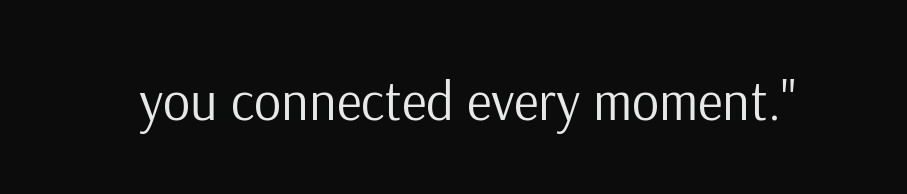you connected every moment."